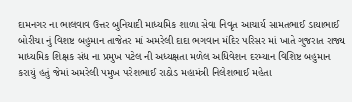દામનગર ના ભાલવાવ ઉત્તર બુનિયાદી માધ્યમિક શાળા સેવા નિવૃત આચાર્ય સામતભાઈ ડાયાભાઈ બોરીચા નું વિશષ્ટ બહુમાન તાજેતર માં અમરેલી દાદા ભગવાન મંદિર પરિસર માં ખાતે ગુજરાત રાજ્ય માધ્યમિક શિક્ષક સંધ ના પ્રમુખ પટેલ ની અધ્યક્ષતા મળેલ અધિવેશન દરમ્યાન વિશિષ્ટ બહુમાન કરાયું હતું જેમાં અમરેલી પમુખ પરેશભાઈ રાઠોડ મહામંત્રી નિલેશભાઈ મહેતા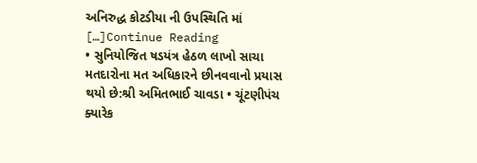અનિરુદ્ધ કોટડીયા ની ઉપસ્થિતિ માં […]Continue Reading
• સુનિયોજિત ષડયંત્ર હેઠળ લાખો સાચા મતદારોના મત અધિકારને છીનવવાનો પ્રયાસ થયો છે:શ્રી અમિતભાઈ ચાવડા • ચૂંટણીપંચ ક્યારેક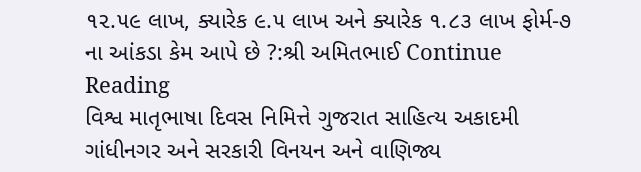૧૨.૫૯ લાખ, ક્યારેક ૯.૫ લાખ અને ક્યારેક ૧.૮૩ લાખ ફોર્મ-૭ ના આંકડા કેમ આપે છે ?:શ્રી અમિતભાઈ Continue Reading
વિશ્વ માતૃભાષા દિવસ નિમિત્તે ગુજરાત સાહિત્ય અકાદમી ગાંધીનગર અને સરકારી વિનયન અને વાણિજ્ય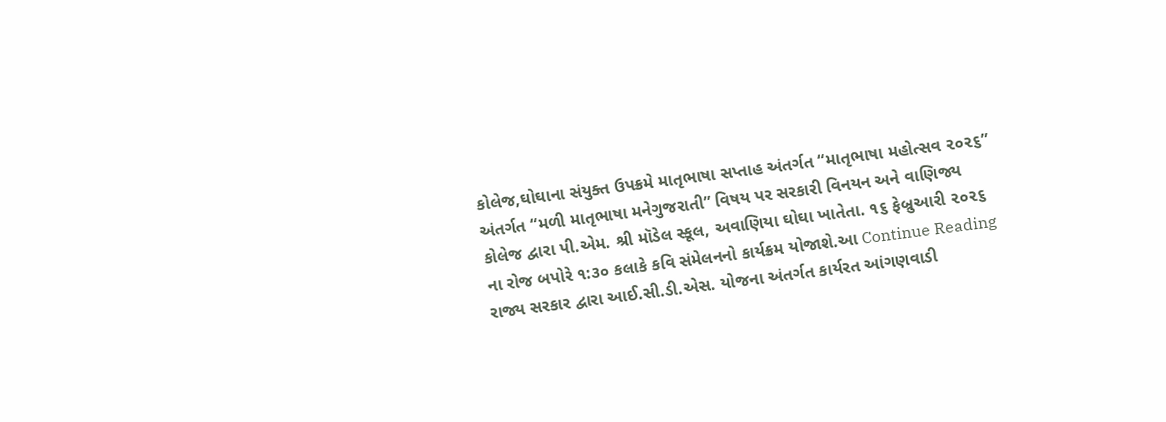કોલેજ,ઘોઘાના સંયુક્ત ઉપક્રમે માતૃભાષા સપ્તાહ અંતર્ગત “માતૃભાષા મહોત્સવ ૨૦૨૬” અંતર્ગત “મળી માતૃભાષા મનેગુજરાતી” વિષય પર સરકારી વિનયન અને વાણિજ્ય કોલેજ દ્વારા પી.એમ. શ્રી મૉડેલ સ્કૂલ, અવાણિયા ઘોઘા ખાતેતા. ૧૬ ફેબ્રુઆરી ૨૦૨૬ ના રોજ બપોરે ૧:૩૦ કલાકે કવિ સંમેલનનો કાર્યક્રમ યોજાશે.આ Continue Reading
રાજ્ય સરકાર દ્વારા આઈ.સી.ડી.એસ. યોજના અંતર્ગત કાર્યરત આંગણવાડી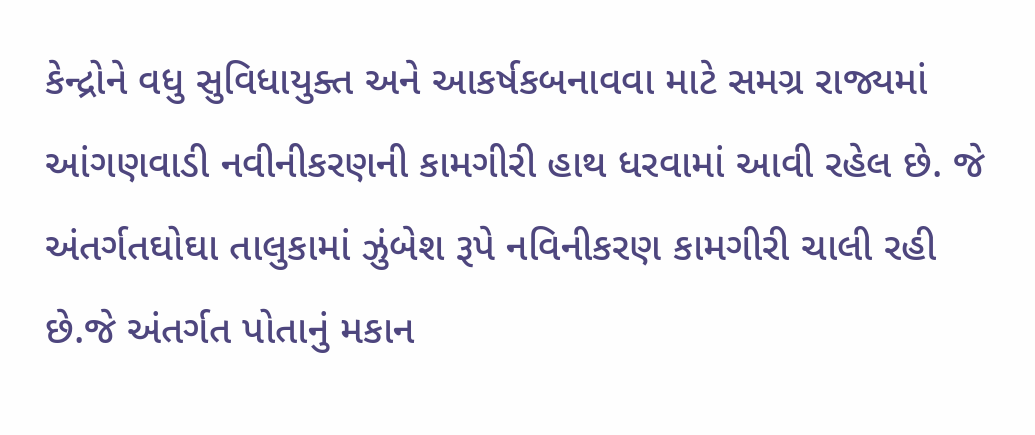કેન્દ્રોને વધુ સુવિધાયુક્ત અને આકર્ષકબનાવવા માટે સમગ્ર રાજ્યમાં આંગણવાડી નવીનીકરણની કામગીરી હાથ ધરવામાં આવી રહેલ છે. જે અંતર્ગતઘોઘા તાલુકામાં ઝુંબેશ રૂપે નવિનીકરણ કામગીરી ચાલી રહી છે.જે અંતર્ગત પોતાનું મકાન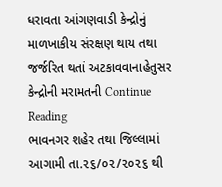ધરાવતા આંગણવાડી કેન્દ્રોનું માળખાકીય સંરક્ષણ થાય તથા જર્જરિત થતાં અટકાવવાનાહેતુસર કેન્દ્રોની મરામતની Continue Reading
ભાવનગર શહેર તથા જિલ્લામાં આગામી તા.૨૬/૦૨/૨૦૨૬ થી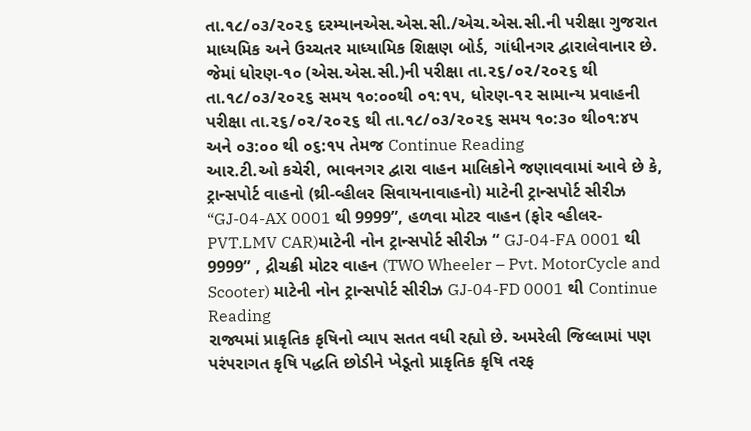તા.૧૮/૦૩/૨૦૨૬ દરમ્યાનએસ.એસ.સી./એચ.એસ.સી.ની પરીક્ષા ગુજરાત માધ્યમિક અને ઉચ્ચતર માધ્યામિક શિક્ષણ બોર્ડ, ગાંધીનગર દ્વારાલેવાનાર છે. જેમાં ધોરણ-૧૦ (એસ.એસ.સી.)ની પરીક્ષા તા.૨૬/૦૨/૨૦૨૬ થી તા.૧૮/૦૩/૨૦૨૬ સમય ૧૦:૦૦થી ૦૧:૧૫, ધોરણ-૧૨ સામાન્ય પ્રવાહની પરીક્ષા તા.૨૬/૦૨/૨૦૨૬ થી તા.૧૮/૦૩/૨૦૨૬ સમય ૧૦:૩૦ થી૦૧:૪૫ અને ૦૩:૦૦ થી ૦૬:૧૫ તેમજ Continue Reading
આર.ટી.ઓ કચેરી, ભાવનગર દ્વારા વાહન માલિકોને જણાવવામાં આવે છે કે, ટ્રાન્સપોર્ટ વાહનો (થ્રી-વ્હીલર સિવાયનાવાહનો) માટેની ટ્રાન્સપોર્ટ સીરીઝ “GJ-04-AX 0001 થી 9999”, હળવા મોટર વાહન (ફોર વ્હીલર- PVT.LMV CAR)માટેની નોન ટ્રાન્સપોર્ટ સીરીઝ “ GJ-04-FA 0001 થી 9999” , દ્રીચક્રી મોટર વાહન (TWO Wheeler – Pvt. MotorCycle and Scooter) માટેની નોન ટ્રાન્સપોર્ટ સીરીઝ GJ-04-FD 0001 થી Continue Reading
રાજ્યમાં પ્રાકૃતિક કૃષિનો વ્યાપ સતત વધી રહ્યો છે. અમરેલી જિલ્લામાં પણ પરંપરાગત કૃષિ પદ્ધતિ છોડીને ખેડૂતો પ્રાકૃતિક કૃષિ તરફ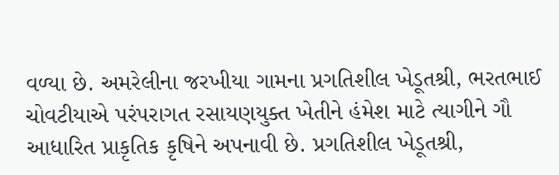વળ્યા છે. અમરેલીના જરખીયા ગામના પ્રગતિશીલ ખેડૂતશ્રી, ભરતભાઈ ચોવટીયાએ પરંપરાગત રસાયણયુક્ત ખેતીને હંમેશ માટે ત્યાગીને ગૌ આધારિત પ્રાકૃતિક કૃષિને અપનાવી છે. પ્રગતિશીલ ખેડૂતશ્રી,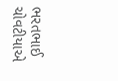ભરતભાઈ ચોવટીયાએ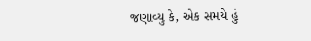જણાવ્યુ કે, એક સમયે હું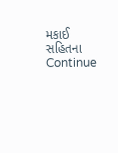મકાઈ સહિતના Continue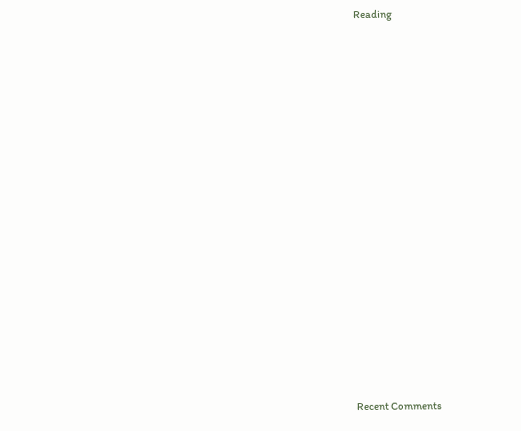Reading

















Recent Comments